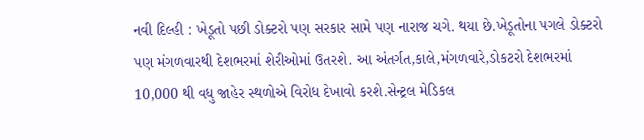નવી દિલ્હી : ખેડૂતો પછી ડોક્ટરો પણ સરકાર સામે પણ નારાજ ચગે. થયા છે.ખેડૂતોના પગલે ડોક્ટરો પણ મંગળવારથી દેશભરમાં શેરીઓમાં ઉતરશે. આ અંતર્ગત,કાલે,મંગળવારે,ડોકટરો દેશભરમાં 10,000 થી વધુ જાહેર સ્થળોએ વિરોધ દેખાવો કરશે.સેન્ટ્રલ મેડિકલ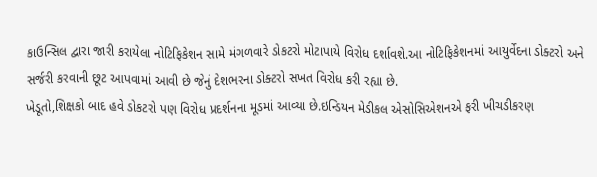કાઉન્સિલ દ્વારા જારી કરાયેલા નોટિફિકેશન સામે મંગળવારે ડોકટરો મોટાપાયે વિરોધ દર્શાવશે.આ નોટિફિકેશનમાં આયુર્વેદના ડોક્ટરો અને સર્જરી કરવાની છૂટ આપવામાં આવી છે જેનું દેશભરના ડોક્ટરો સખત વિરોધ કરી રહ્યા છે.
ખેડૂતો,શિક્ષકો બાદ હવે ડોકટરો પણ વિરોધ પ્રદર્શનના મૂડમાં આવ્યા છે.ઇન્ડિયન મેડીકલ એસોસિએશનએ ફરી ખીચડીકરણ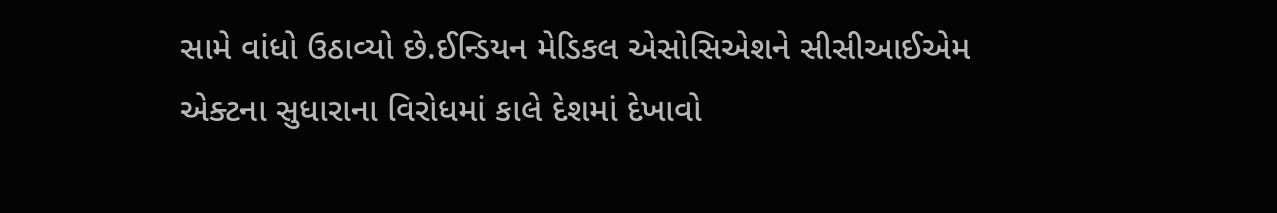સામે વાંધો ઉઠાવ્યો છે.ઈન્ડિયન મેડિકલ એસોસિએશને સીસીઆઈએમ એક્ટના સુધારાના વિરોધમાં કાલે દેશમાં દેખાવો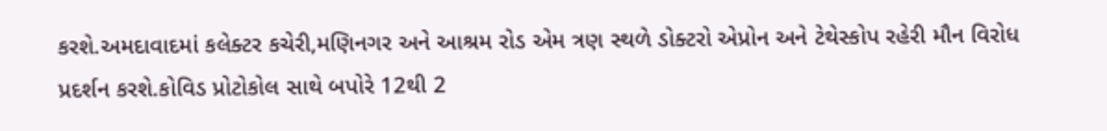કરશે.અમદાવાદમાં કલેક્ટર કચેરી,મણિનગર અને આશ્રમ રોડ એમ ત્રણ સ્થળે ડોક્ટરો એપ્રોન અને ટેથેસ્કોપ રહેરી મૌન વિરોધ પ્રદર્શન કરશે.કોવિડ પ્રોટોકોલ સાથે બપોરે 12થી 2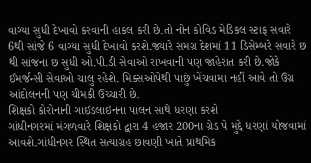વાગ્યા સુધી દેખાવો કરવાની હાકલ કરી છે.તો નોન કોવિડ મેડિકલ સ્ટાફ સવારે 6થી સાંજે 6 વાગ્યા સુધી દેખાવો કરશે.જ્યારે સમગ્ર દેશમાં 11 ડિસેમ્બરે સવારે છ થી સાંજના છ સુધી ઓ.પી.ડી સેવાઓ રાખવાની પણ જાહેરાત કરી છે.જોકે ઈમર્જન્સી સેવાઓ ચાલુ રહેશે. મિક્સઓપેથી પાછું ખેંચવામા નહીં આવે તો ઉગ્ર આંદોલનની પણ ચીમકી ઉચ્ચારી છે.
શિક્ષકો કોરોનાની ગાઇડલાઇનના પાલન સાથે ધરણા કરશે
ગાંધીનગરમાં મંગળવારે શિક્ષકો દ્વારા 4 હજાર 200ના ગ્રેડ પે મુદ્દે ધરણાં યોજવામાં આવશે.ગાંધીનગર સ્થિત સત્યાગ્રહ છાવણી ખાતે પ્રાથમિક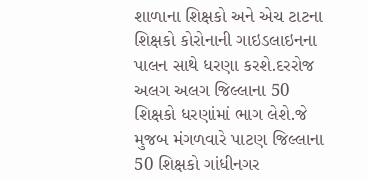શાળાના શિક્ષકો અને એચ ટાટના શિક્ષકો કોરોનાની ગાઇડલાઇનના પાલન સાથે ધરણા કરશે.દરરોજ અલગ અલગ જિલ્લાના 50 શિક્ષકો ધરણાંમાં ભાગ લેશે.જે મુજબ મંગળવારે પાટણ જિલ્લાના 50 શિક્ષકો ગાંધીનગર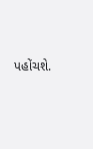પહોંચશે.